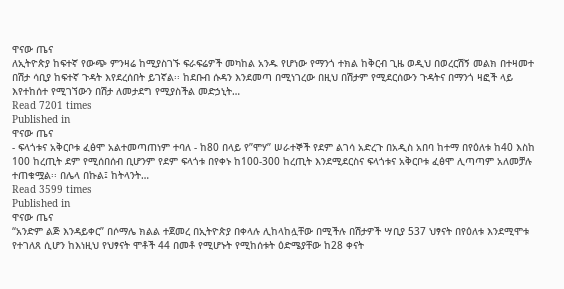ዋናው ጤና
ለኢትዮጵያ ከፍተኛ የውጭ ምንዛሬ ከሚያስገኙ ፍራፍሬዎች መካከል አንዱ የሆነው የማንጎ ተክል ከቅርብ ጊዜ ወዲህ በወረርሽኝ መልክ በተዛመተ በሽታ ሳቢያ ከፍተኛ ጉዳት እየደረሰበት ይገኛል፡፡ ከደቡብ ሱዳን እንደመጣ በሚነገረው በዚህ በሽታም የሚደርሰውን ጉዳትና በማንጎ ዛፎች ላይ እየተከሰተ የሚገኘውን በሽታ ለመታደግ የሚያስችል መድኃኒት…
Read 7201 times
Published in
ዋናው ጤና
- ፍላጎቱና አቅርቦቱ ፈፅሞ አልተመጣጠነም ተባለ - ከ80 በላይ የ”ሞሃ” ሠራተኞች የደም ልገሳ አድረጉ በአዲስ አበባ ከተማ በየዕለቱ ከ40 እስከ 100 ከረጢት ደም የሚሰበሰብ ቢሆንም የደም ፍላጎቱ በየቀኑ ከ100-300 ከረጢት እንደሚደርስና ፍላጎቱና አቅርቦቱ ፈፅሞ ሊጣጣም አለመቻሉ ተጠቁሟል፡፡ በሌላ በኩል፤ ከትላንት…
Read 3599 times
Published in
ዋናው ጤና
“አንድም ልጅ እንዳይቀር” በሶማሌ ክልል ተጀመረ በኢትዮጵያ በቀላሉ ሊከላከሏቸው በሚችሉ በሽታዎች ሣቢያ 537 ህፃናት በየዕለቱ እንደሚሞቱ የተገለጸ ሲሆን ከእነዚህ የህፃናት ሞቶች 44 በመቶ የሚሆኑት የሚከሰቱት ዕድሜያቸው ከ28 ቀናት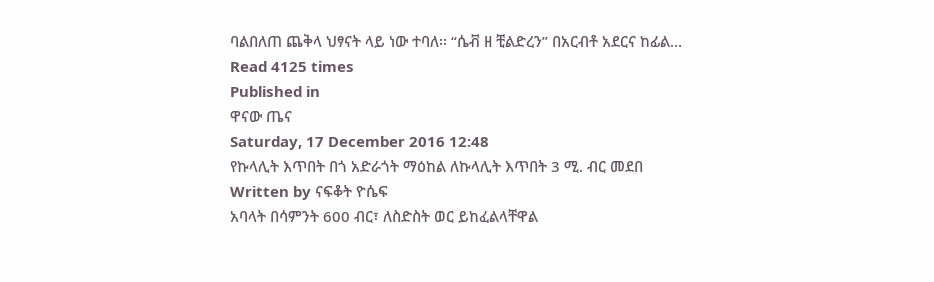ባልበለጠ ጨቅላ ህፃናት ላይ ነው ተባለ፡፡ “ሴቭ ዘ ቺልድረን” በአርብቶ አደርና ከፊል…
Read 4125 times
Published in
ዋናው ጤና
Saturday, 17 December 2016 12:48
የኩላሊት እጥበት በጎ አድራጎት ማዕከል ለኩላሊት እጥበት 3 ሚ. ብር መደበ
Written by ናፍቆት ዮሴፍ
አባላት በሳምንት 600 ብር፣ ለስድስት ወር ይከፈልላቸዋል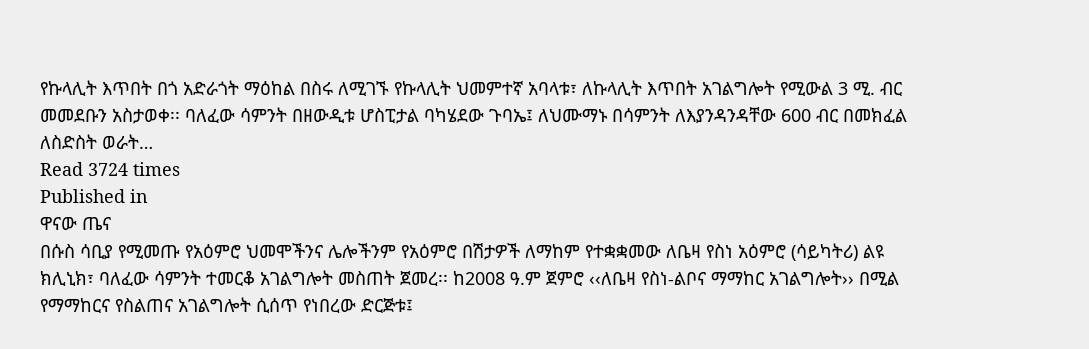የኩላሊት እጥበት በጎ አድራጎት ማዕከል በስሩ ለሚገኙ የኩላሊት ህመምተኛ አባላቱ፣ ለኩላሊት እጥበት አገልግሎት የሚውል 3 ሚ. ብር መመደቡን አስታወቀ፡፡ ባለፈው ሳምንት በዘውዲቱ ሆስፒታል ባካሄደው ጉባኤ፤ ለህሙማኑ በሳምንት ለእያንዳንዳቸው 600 ብር በመክፈል ለስድስት ወራት…
Read 3724 times
Published in
ዋናው ጤና
በሱስ ሳቢያ የሚመጡ የአዕምሮ ህመሞችንና ሌሎችንም የአዕምሮ በሽታዎች ለማከም የተቋቋመው ለቤዛ የስነ አዕምሮ (ሳይካትሪ) ልዩ ክሊኒክ፣ ባለፈው ሳምንት ተመርቆ አገልግሎት መስጠት ጀመረ፡፡ ከ2008 ዓ.ም ጀምሮ ‹‹ለቤዛ የስነ-ልቦና ማማከር አገልግሎት›› በሚል የማማከርና የስልጠና አገልግሎት ሲሰጥ የነበረው ድርጅቱ፤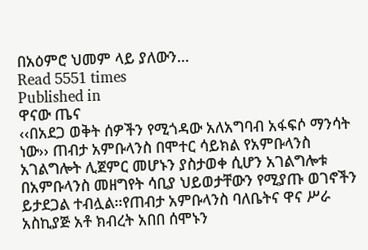በአዕምሮ ህመም ላይ ያለውን…
Read 5551 times
Published in
ዋናው ጤና
‹‹በአደጋ ወቅት ሰዎችን የሚጎዳው አለአግባብ አፋፍሶ ማንሳት ነው›› ጠብታ አምቡላንስ በሞተር ሳይክል የአምቡላንስ አገልግሎት ሊጀምር መሆኑን ያስታወቀ ሲሆን አገልግሎቱ በአምቡላንስ መዘግየት ሳቢያ ህይወታቸውን የሚያጡ ወገኖችን ይታደጋል ተብሏል፡፡የጠብታ አምቡላንስ ባለቤትና ዋና ሥራ አስኪያጅ አቶ ክብረት አበበ ሰሞኑን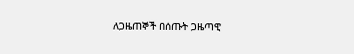ለጋዜጠኞች በሰጡት ጋዜጣዊ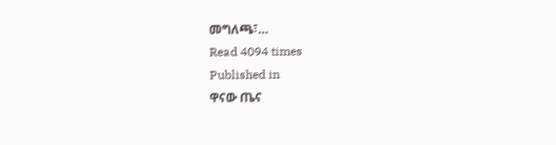መግለጫ፣…
Read 4094 times
Published in
ዋናው ጤና